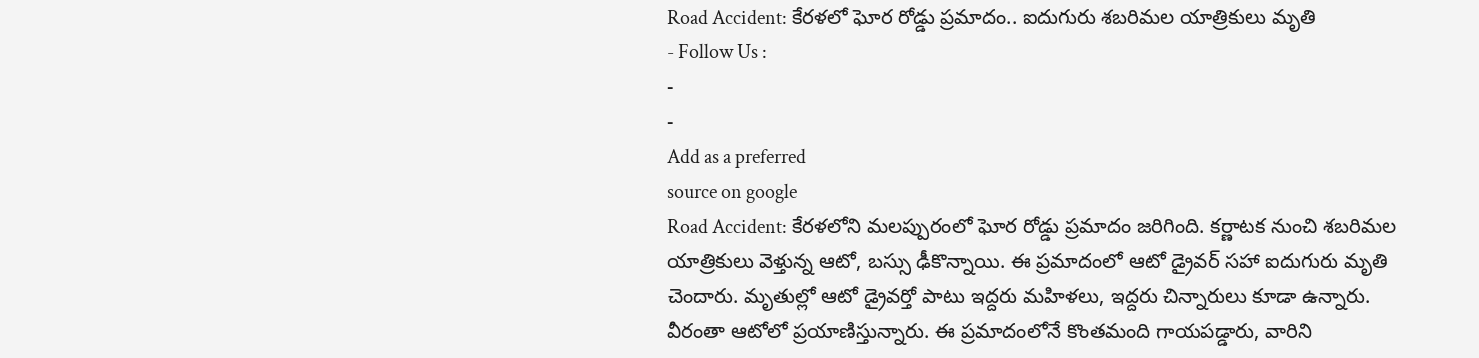Road Accident: కేరళలో ఘోర రోడ్డు ప్రమాదం.. ఐదుగురు శబరిమల యాత్రికులు మృతి
- Follow Us :
-
-
Add as a preferred
source on google
Road Accident: కేరళలోని మలప్పురంలో ఘోర రోడ్డు ప్రమాదం జరిగింది. కర్ణాటక నుంచి శబరిమల యాత్రికులు వెళ్తున్న ఆటో, బస్సు ఢీకొన్నాయి. ఈ ప్రమాదంలో ఆటో డ్రైవర్ సహా ఐదుగురు మృతి చెందారు. మృతుల్లో ఆటో డ్రైవర్తో పాటు ఇద్దరు మహిళలు, ఇద్దరు చిన్నారులు కూడా ఉన్నారు. వీరంతా ఆటోలో ప్రయాణిస్తున్నారు. ఈ ప్రమాదంలోనే కొంతమంది గాయపడ్డారు, వారిని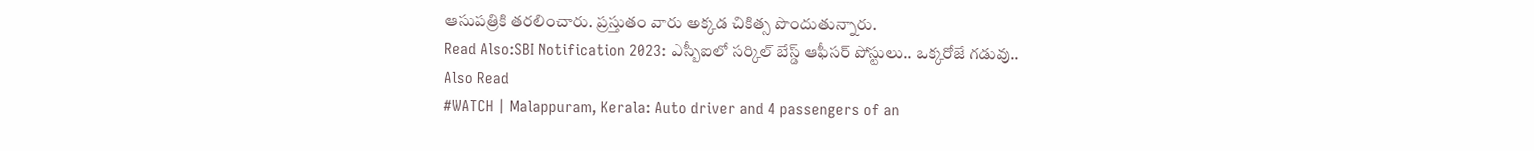ఆసుపత్రికి తరలించారు. ప్రస్తుతం వారు అక్కడ చికిత్స పొందుతున్నారు.
Read Also:SBI Notification 2023: ఎస్బీఐలో సర్కిల్ బేస్డ్ ఆఫీసర్ పోస్టులు.. ఒక్కరోజే గడువు..
Also Read
#WATCH | Malappuram, Kerala: Auto driver and 4 passengers of an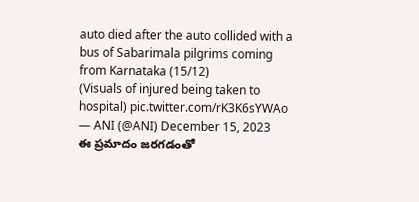auto died after the auto collided with a bus of Sabarimala pilgrims coming from Karnataka (15/12)
(Visuals of injured being taken to hospital) pic.twitter.com/rK3K6sYWAo
— ANI (@ANI) December 15, 2023
ఈ ప్రమాదం జరగడంతో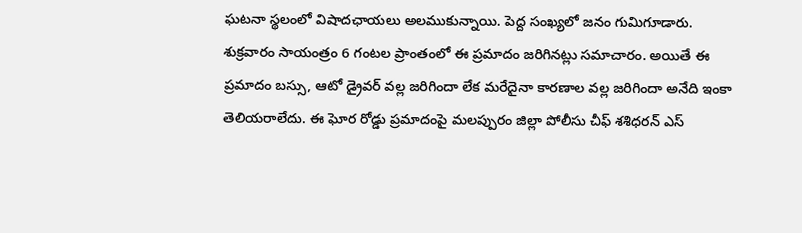ఘటనా స్థలంలో విషాదఛాయలు అలముకున్నాయి. పెద్ద సంఖ్యలో జనం గుమిగూడారు. శుక్రవారం సాయంత్రం 6 గంటల ప్రాంతంలో ఈ ప్రమాదం జరిగినట్లు సమాచారం. అయితే ఈ ప్రమాదం బస్సు, ఆటో డ్రైవర్ వల్ల జరిగిందా లేక మరేదైనా కారణాల వల్ల జరిగిందా అనేది ఇంకా తెలియరాలేదు. ఈ ఘోర రోడ్డు ప్రమాదంపై మలప్పురం జిల్లా పోలీసు చీఫ్ శశిధరన్ ఎస్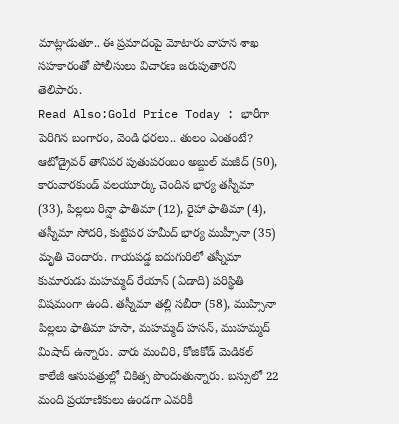మాట్లాడుతూ.. ఈ ప్రమాదంపై మోటారు వాహన శాఖ సహకారంతో పోలీసులు విచారణ జరుపుతారని తెలిపారు.
Read Also:Gold Price Today : భారీగా పెరిగిన బంగారం, వెండి ధరలు.. తులం ఎంతంటే?
ఆటోడ్రైవర్ తానిపర పుతుపరంబం అబ్దుల్ మజీద్ (50), కారువారకుండ్ వలయూర్కు చెందిన భార్య తస్నీమా (33), పిల్లలు రిన్షా ఫాతిమా (12), రైహా ఫాతిమా (4), తస్నీమా సోదరి, కుట్టిపర హమీద్ భార్య ముహ్సీనా (35) మృతి చెందారు. గాయపడ్డ ఐదుగురిలో తస్నీమా కుమారుడు మహమ్మద్ రేయాన్ (ఏడాది) పరిస్థితి విషమంగా ఉంది. తస్నీమా తల్లి సబీరా (58), ముహ్సినా పిల్లలు ఫాతిమా హసా, మహమ్మద్ హసన్, ముహమ్మద్ మిషాద్ ఉన్నారు. వారు మంచిరి, కోజికోడ్ మెడికల్ కాలేజీ ఆసుపత్రుల్లో చికిత్స పొందుతున్నారు. బస్సులో 22 మంది ప్రయాణికులు ఉండగా ఎవరికీ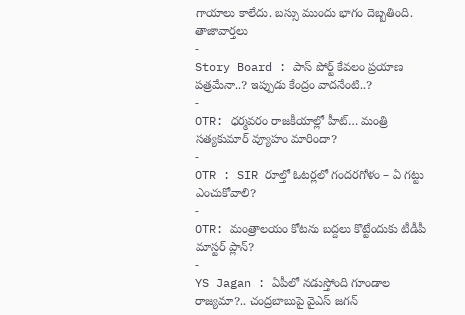గాయాలు కాలేదు. బస్సు ముందు భాగం దెబ్బతింది.
తాజావార్తలు
-
Story Board : పాస్ పోర్ట్ కేవలం ప్రయాణ పత్రమేనా..? ఇప్పుడు కేంద్రం వాదనేంటి..?
-
OTR: ధర్మవరం రాజకీయాల్లో హీట్… మంత్రి సత్యకుమార్ వ్యూహం మారిందా?
-
OTR : SIR రూల్తో ఓటర్లలో గందరగోళం – ఏ గట్టు ఎంచుకోవాలి?
-
OTR: మంత్రాలయం కోటను బద్దలు కొట్టేందుకు టీడీపీ మాస్టర్ ప్లాన్?
-
YS Jagan : ఏపీలో నడుస్తోంది గూండాల రాజ్యమా?.. చంద్రబాబుపై వైఎస్ జగన్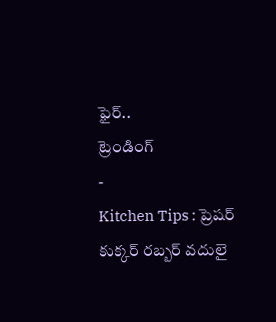ఫైర్..
ట్రెండింగ్
-
Kitchen Tips : ప్రెషర్ కుక్కర్ రబ్బర్ వదులై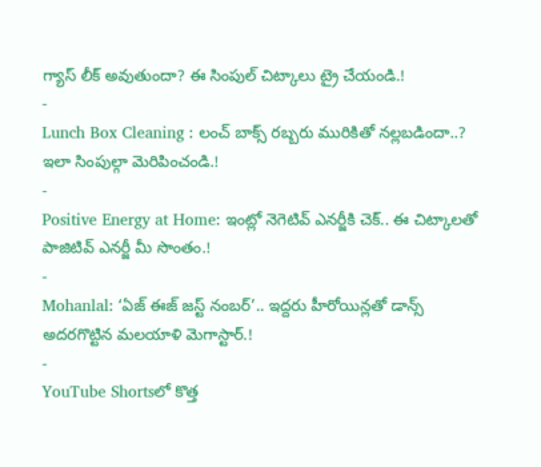గ్యాస్ లీక్ అవుతుందా? ఈ సింపుల్ చిట్కాలు ట్రై చేయండి.!
-
Lunch Box Cleaning : లంచ్ బాక్స్ రబ్బరు మురికితో నల్లబడిందా..? ఇలా సింపుల్గా మెరిపించండి.!
-
Positive Energy at Home: ఇంట్లో నెగెటివ్ ఎనర్జీకి చెక్.. ఈ చిట్కాలతో పాజిటివ్ ఎనర్జీ మీ సొంతం.!
-
Mohanlal: ‘ఏజ్ ఈజ్ జస్ట్ నంబర్’.. ఇద్దరు హీరోయిన్లతో డాన్స్ అదరగొట్టిన మలయాళి మెగాస్టార్.!
-
YouTube Shortsలో కొత్త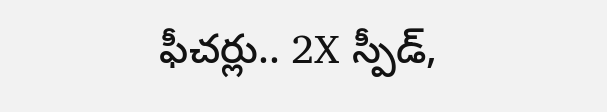ఫీచర్లు.. 2X స్పీడ్,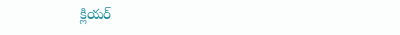క్లియర్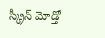స్క్రీన్ మోడ్తో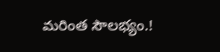మరింత సౌలభ్యం.!